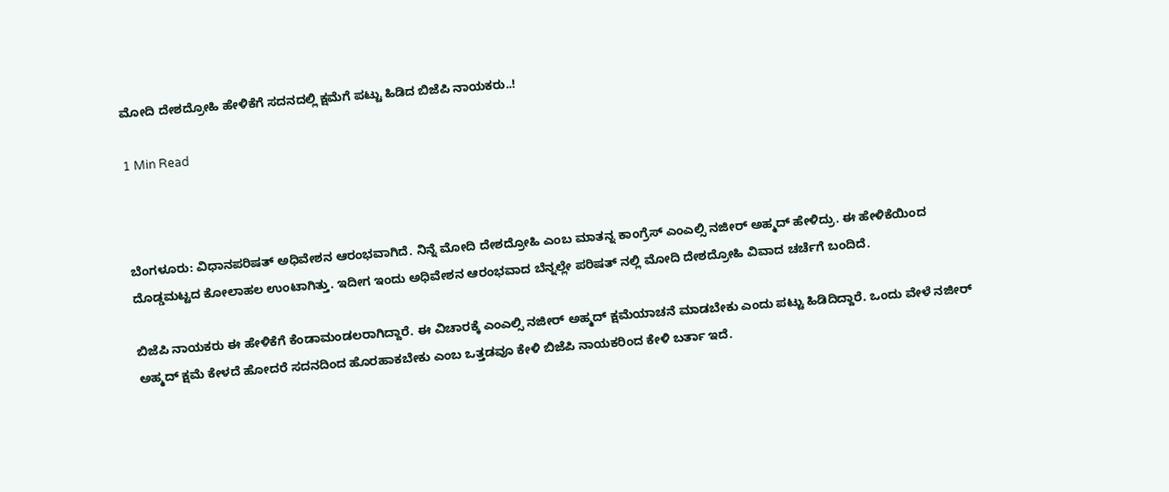ಮೋದಿ ದೇಶದ್ರೋಹಿ ಹೇಳಿಕೆಗೆ ಸದನದಲ್ಲಿ ಕ್ಷಮೆಗೆ ಪಟ್ಟು ಹಿಡಿದ ಬಿಜೆಪಿ ನಾಯಕರು..!

1 Min Read



ಬೆಂಗಳೂರು: ವಿಧಾನಪರಿಷತ್ ಅಧಿವೇಶನ ಆರಂಭವಾಗಿದೆ. ನಿನ್ನೆ ಮೋದಿ ದೇಶದ್ರೋಹಿ ಎಂಬ ಮಾತನ್ನ ಕಾಂಗ್ರೆಸ್ ಎಂಎಲ್ಸಿ ನಜೀರ್ ಅಹ್ಮದ್ ಹೇಳಿದ್ರು. ಈ ಹೇಳಿಕೆಯಿಂದ ದೊಡ್ಡಮಟ್ಟದ ಕೋಲಾಹಲ ಉಂಟಾಗಿತ್ತು. ಇದೀಗ ಇಂದು ಅಧಿವೇಶನ ಆರಂಭವಾದ ಬೆನ್ನಲ್ಲೇ ಪರಿಷತ್ ನಲ್ಲಿ ಮೋದಿ ದೇಶದ್ರೋಹಿ ವಿವಾದ ಚರ್ಚೆಗೆ ಬಂದಿದೆ.

ಬಿಜೆಪಿ ನಾಯಕರು ಈ ಹೇಳಿಕೆಗೆ ಕೆಂಡಾಮಂಡಲರಾಗಿದ್ದಾರೆ. ಈ ವಿಚಾರಕ್ಕೆ ಎಂಎಲ್ಸಿ ನಜೀರ್ ಅಹ್ಮದ್ ಕ್ಷಮೆಯಾಚನೆ ಮಾಡಬೇಕು ಎಂದು ಪಟ್ಟು ಹಿಡಿದಿದ್ದಾರೆ. ಒಂದು ವೇಳೆ ನಜೀರ್ ಅಹ್ಮದ್ ಕ್ಷಮೆ ಕೇಳದೆ ಹೋದರೆ ಸದನದಿಂದ ಹೊರಹಾಕಬೇಕು ಎಂಬ ಒತ್ತಡವೂ ಕೇಳಿ ಬಿಜೆಪಿ ನಾಯಕರಿಂದ ಕೇಳಿ ಬರ್ತಾ ಇದೆ.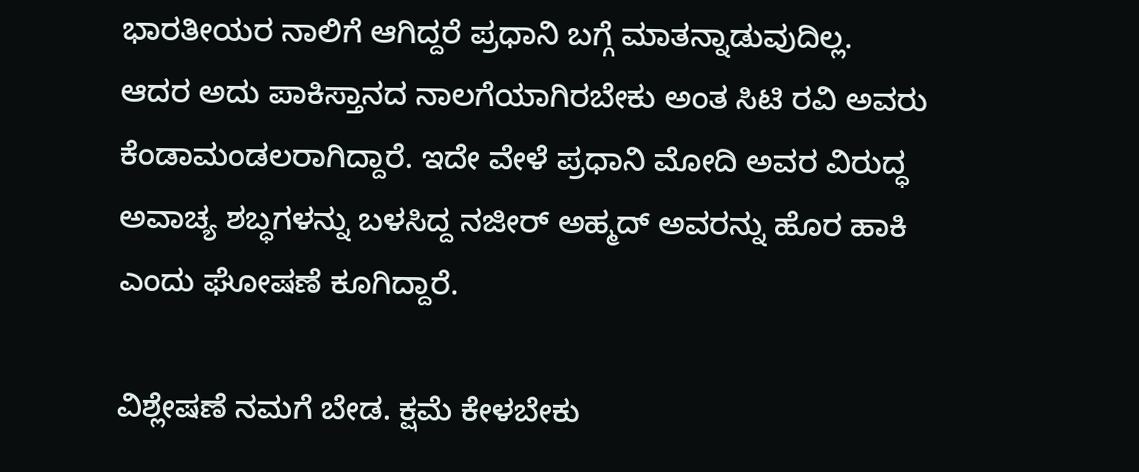ಭಾರತೀಯರ ನಾಲಿಗೆ ಆಗಿದ್ದರೆ ಪ್ರಧಾನಿ ಬಗ್ಗೆ ಮಾತನ್ನಾಡುವುದಿಲ್ಲ. ಆದರ ಅದು ಪಾಕಿಸ್ತಾನದ ನಾಲಗೆಯಾಗಿರಬೇಕು ಅಂತ ಸಿಟಿ ರವಿ ಅವರು ಕೆಂಡಾಮಂಡಲರಾಗಿದ್ದಾರೆ. ಇದೇ ವೇಳೆ ಪ್ರಧಾನಿ ಮೋದಿ ಅವರ ವಿರುದ್ಧ ಅವಾಚ್ಯ ಶಬ್ಧಗಳನ್ನು ಬಳಸಿದ್ದ ನಜೀರ್ ಅಹ್ಮದ್ ಅವರನ್ನು ಹೊರ ಹಾಕಿ ಎಂದು ಘೋಷಣೆ ಕೂಗಿದ್ದಾರೆ.

ವಿಶ್ಲೇಷಣೆ ನಮಗೆ ಬೇಡ. ಕ್ಷಮೆ ಕೇಳಬೇಕು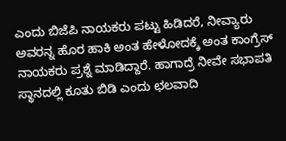ಎಂದು ಬಿಜೆಪಿ ನಾಯಕರು ಪಟ್ಟು ಹಿಡಿದರೆ, ನೀವ್ಯಾರು ಅವರನ್ನ ಹೊರ ಹಾಕಿ ಅಂತ ಹೇಳೋದಕ್ಕೆ ಅಂತ ಕಾಂಗ್ರೆಸ್ ನಾಯಕರು ಪ್ರಶ್ನೆ ಮಾಡಿದ್ದಾರೆ. ಹಾಗಾದ್ರೆ ನೀವೇ ಸಭಾಪತಿ ಸ್ಥಾನದಲ್ಲಿ ಕೂತು ಬಿಡಿ ಎಂದು ಛಲವಾದಿ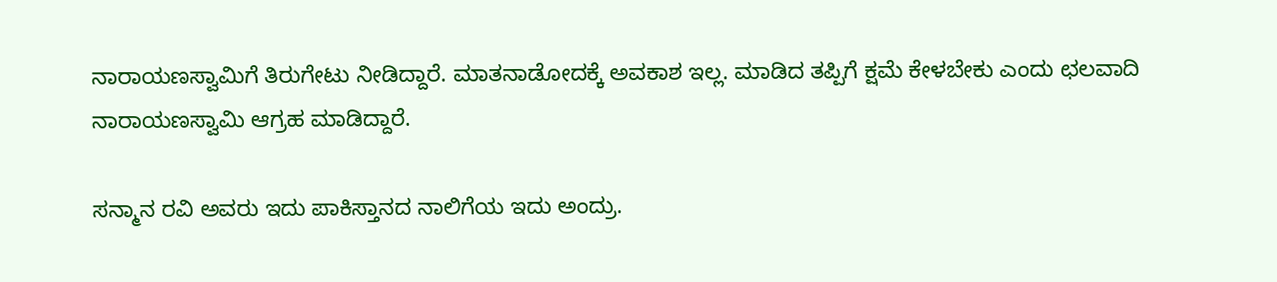ನಾರಾಯಣಸ್ವಾಮಿಗೆ ತಿರುಗೇಟು ನೀಡಿದ್ದಾರೆ. ಮಾತನಾಡೋದಕ್ಕೆ ಅವಕಾಶ ಇಲ್ಲ. ಮಾಡಿದ ತಪ್ಪಿಗೆ ಕ್ಷಮೆ ಕೇಳಬೇಕು ಎಂದು ಛಲವಾದಿ ನಾರಾಯಣಸ್ವಾಮಿ ಆಗ್ರಹ ಮಾಡಿದ್ದಾರೆ.

ಸನ್ಮಾನ ರವಿ ಅವರು ಇದು ಪಾಕಿಸ್ತಾನದ ನಾಲಿಗೆಯ ಇದು ಅಂದ್ರು.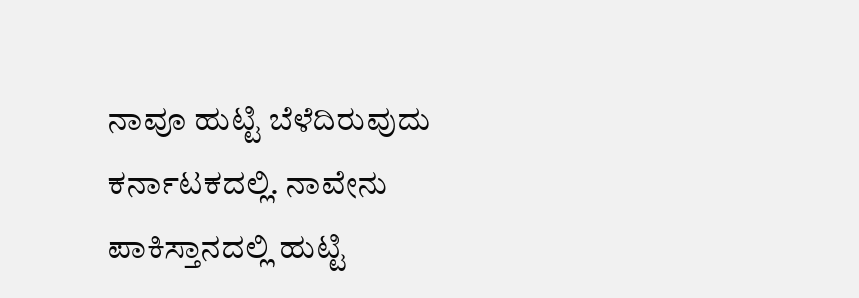ನಾವೂ ಹುಟ್ಟಿ ಬೆಳೆದಿರುವುದು ಕರ್ನಾಟಕದಲ್ಲಿ. ನಾವೇನು ಪಾಕಿಸ್ತಾನದಲ್ಲಿ ಹುಟ್ಟಿ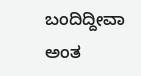ಬಂದಿದ್ದೀವಾ ಅಂತ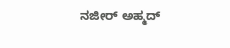ನಜೀರ್ ಅಹ್ಮದ್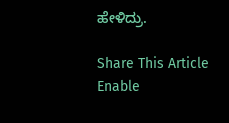ಹೇಳಿದ್ರು.

Share This Article
Enable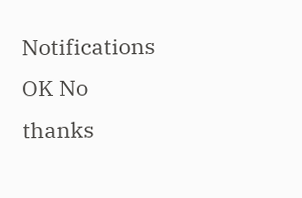Notifications OK No thanks